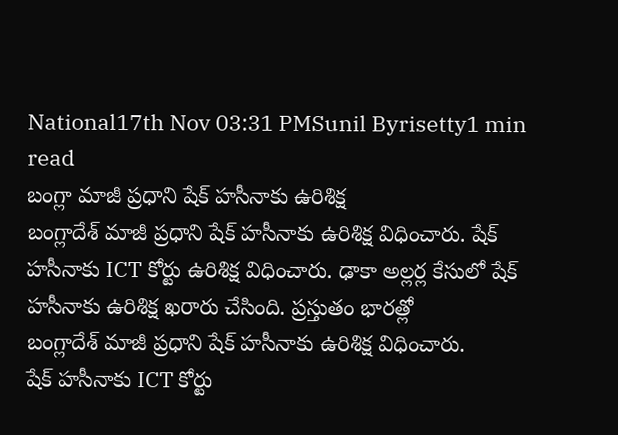National17th Nov 03:31 PMSunil Byrisetty1 min read
బంగ్లా మాజీ ప్రధాని షేక్ హసీనాకు ఉరిశిక్ష
బంగ్లాదేశ్ మాజీ ప్రధాని షేక్ హసీనాకు ఉరిశిక్ష విధించారు. షేక్ హసీనాకు ICT కోర్టు ఉరిశిక్ష విధించారు. ఢాకా అల్లర్ల కేసులో షేక్ హసీనాకు ఉరిశిక్ష ఖరారు చేసింది. ప్రస్తుతం భారత్లో
బంగ్లాదేశ్ మాజీ ప్రధాని షేక్ హసీనాకు ఉరిశిక్ష విధించారు.
షేక్ హసీనాకు ICT కోర్టు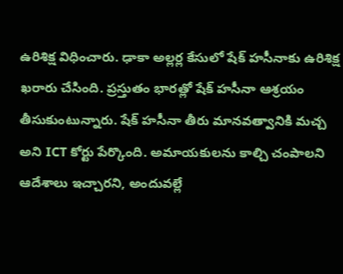ఉరిశిక్ష విధించారు. ఢాకా అల్లర్ల కేసులో షేక్ హసీనాకు ఉరిశిక్ష ఖరారు చేసింది. ప్రస్తుతం భారత్లో షేక్ హసీనా ఆశ్రయం తీసుకుంటున్నారు. షేక్ హసీనా తీరు మానవత్వానికి మచ్చ అని ICT కోర్టు పేర్కొంది. అమాయకులను కాల్చి చంపాలని ఆదేశాలు ఇచ్చారని, అందువల్లే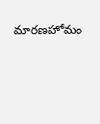మారణహోమం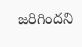జరిగిందని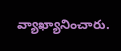వ్యాఖ్యానించారు.